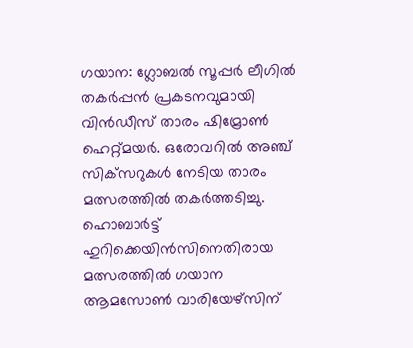ഗയാന: ഗ്ലോബല്‍ സൂപ്പര്‍ ലീഗില്‍ തകര്‍പ്പന്‍ പ്രകടനവുമായി വിന്‍ഡീസ് താരം ഷിമ്രോൺ ഹെറ്റ്മയര്‍. ഒരോവറില്‍ അഞ്ച് സിക്‌സറുകള്‍ നേടിയ താരം മത്സരത്തില്‍ തകര്‍ത്തടിച്ചു. ഹൊബാര്‍ട്ട് ഹുറിക്കെയിന്‍സിനെതിരായ മത്സരത്തില്‍ ഗയാന ആമസോണ്‍ വാരിയേഴ്‌സിന്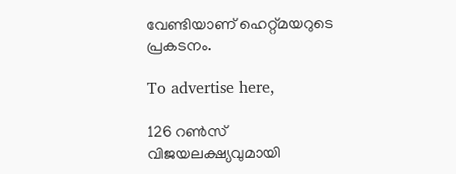വേണ്ടിയാണ് ഹെറ്റ്മയറുടെ പ്രകടനം.

To advertise here,

126 റണ്‍സ് വിജയലക്ഷ്യവുമായി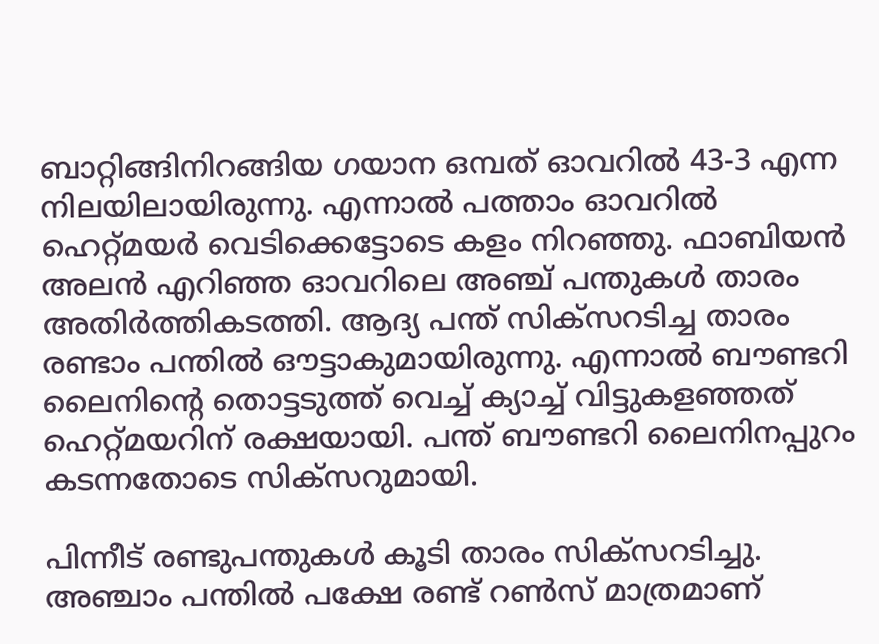ബാറ്റിങ്ങിനിറങ്ങിയ ഗയാന ഒമ്പത് ഓവറില്‍ 43-3 എന്ന നിലയിലായിരുന്നു. എന്നാല്‍ പത്താം ഓവറില്‍ ഹെറ്റ്മയര്‍ വെടിക്കെട്ടോടെ കളം നിറഞ്ഞു. ഫാബിയന്‍ അലന്‍ എറിഞ്ഞ ഓവറിലെ അഞ്ച് പന്തുകള്‍ താരം അതിര്‍ത്തികടത്തി. ആദ്യ പന്ത് സിക്‌സറടിച്ച താരം രണ്ടാം പന്തില്‍ ഔട്ടാകുമായിരുന്നു. എന്നാല്‍ ബൗണ്ടറി ലൈനിന്റെ തൊട്ടടുത്ത് വെച്ച് ക്യാച്ച് വിട്ടുകളഞ്ഞത് ഹെറ്റ്മയറിന് രക്ഷയായി. പന്ത് ബൗണ്ടറി ലൈനിനപ്പുറം കടന്നതോടെ സിക്‌സറുമായി.

പിന്നീട് രണ്ടുപന്തുകള്‍ കൂടി താരം സിക്‌സറടിച്ചു. അഞ്ചാം പന്തില്‍ പക്ഷേ രണ്ട് റണ്‍സ് മാത്രമാണ്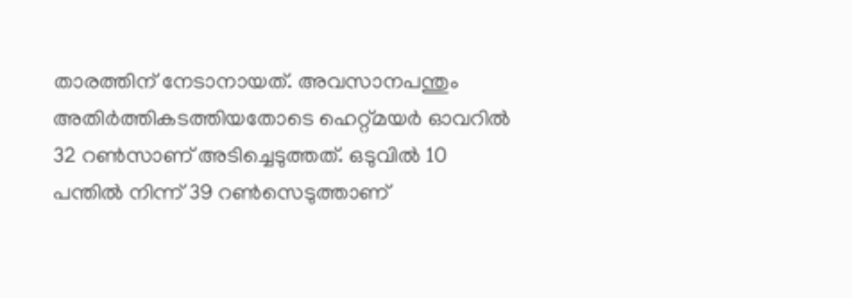താരത്തിന് നേടാനായത്. അവസാനപന്തും അതിര്‍ത്തികടത്തിയതോടെ ഹെറ്റ്മയര്‍ ഓവറില്‍ 32 റണ്‍സാണ് അടിച്ചെടുത്തത്. ഒടുവില്‍ 10 പന്തില്‍ നിന്ന് 39 റണ്‍സെടുത്താണ്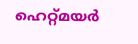ഹെറ്റ്മയര്‍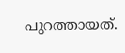പുറത്തായത്.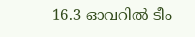16.3 ഓവറില്‍ ടീം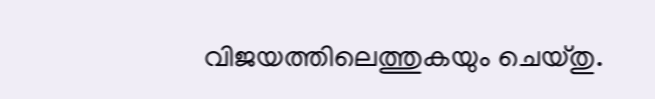വിജയത്തിലെത്തുകയും ചെയ്തു.